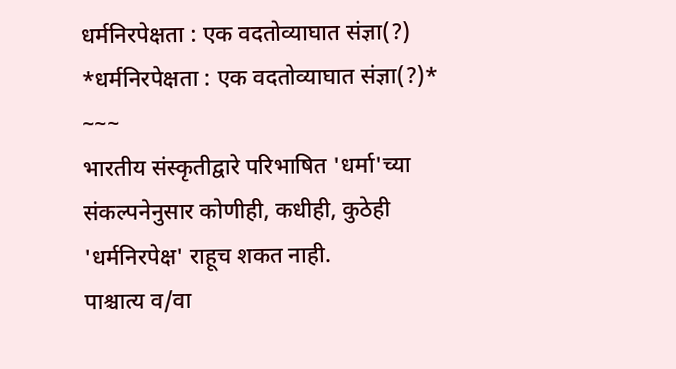धर्मनिरपेक्षता : एक वदतोव्याघात संज्ञा(?)
*धर्मनिरपेक्षता : एक वदतोव्याघात संज्ञा(?)*
~~~
भारतीय संस्कृतीद्वारे परिभाषित 'धर्मा'च्या संकल्पनेनुसार कोणीही, कधीही, कुठेही 'धर्मनिरपेक्ष' राहूच शकत नाही.
पाश्चात्य व/वा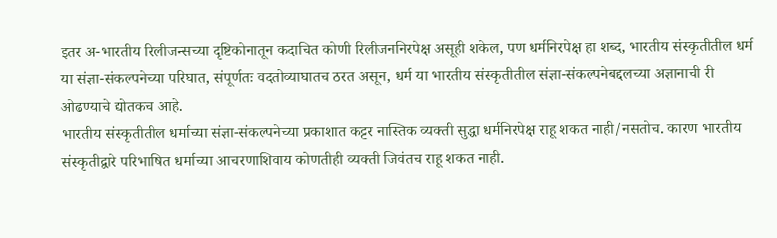इतर अ-भारतीय रिलीजन्सच्या दृष्टिकोनातून कदाचित कोणी रिलीजननिरपेक्ष असूही शकेल, पण धर्मनिरपेक्ष हा शब्द, भारतीय संस्कृतीतील धर्म या संज्ञा-संकल्पनेच्या परिघात, संपूर्णतः वदतोव्याघातच ठरत असून, धर्म या भारतीय संस्कृतीतील संज्ञा-संकल्पनेबद्दलच्या अज्ञानाची री ओढण्याचे द्योतकच आहे.
भारतीय संस्कृतीतील धर्माच्या संज्ञा-संकल्पनेच्या प्रकाशात कट्टर नास्तिक व्यक्ती सुद्धा धर्मनिरपेक्ष राहू शकत नाही/नसतोच. कारण भारतीय संस्कृतीद्वारे परिभाषित धर्माच्या आचरणाशिवाय कोणतीही व्यक्ती जिवंतच राहू शकत नाही.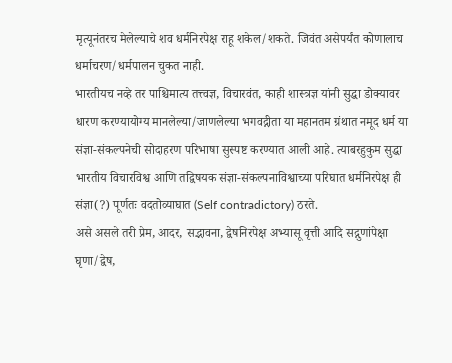मृत्यूनंतरच मेलेल्याचे शव धर्मनिरपेक्ष राहू शकेल/शकते. जिवंत असेपर्यंत कोणालाच धर्माचरण/धर्मपालन चुकत नाही.
भारतीयच नव्हे तर पाश्चिमात्य तत्त्वज्ञ, विचारवंत, काही शास्त्रज्ञ यांनी सुद्धा डोक्यावर धारण करण्यायोग्य मानलेल्या/जाणलेल्या भगवद्गीता या महानतम ग्रंथात नमूद धर्म या संज्ञा-संकल्पनेची सोदाहरण परिभाषा सुस्पष्ट करण्यात आली आहे. त्याबरहुकुम सुद्धा भारतीय विचारविश्व आणि तद्विषयक संज्ञा-संकल्पनाविश्वाच्या परिघात धर्मनिरपेक्ष ही संज्ञा(?) पूर्णतः वदतोव्याघात (Self contradictory) ठरते.
असे असले तरी प्रेम, आदर, सद्भावना, द्वेषनिरपेक्ष अभ्यासू वृत्ती आदि सद्गुणांपेक्षा घृणा/द्वेष,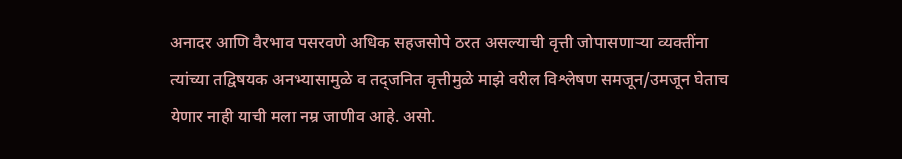अनादर आणि वैरभाव पसरवणे अधिक सहजसोपे ठरत असल्याची वृत्ती जोपासणाऱ्या व्यक्तींना त्यांच्या तद्विषयक अनभ्यासामुळे व तद्जनित वृत्तीमुळे माझे वरील विश्लेषण समजून/उमजून घेताच येणार नाही याची मला नम्र जाणीव आहे. असो.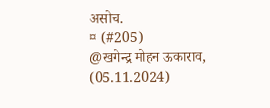असोच.
¤ (#205)
@खगेन्द्र मोहन ऊकाराव,
(05.11.2024)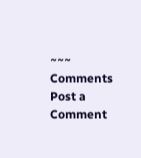~~~
Comments
Post a Comment